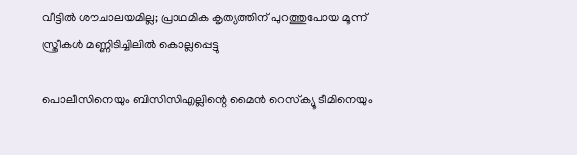വീട്ടിൽ ശൗചാലയമില്ല; പ്രാഥമിക കൃത്യത്തിന് പുറത്തുപോയ മൂന്ന് സ്ത്രീകൾ മണ്ണിടിച്ചിലിൽ കൊല്ലപ്പെട്ടു

പൊലീസിനെയും ബിസിസിഎല്ലിന്റെ മൈൻ റെസ്‌ക്യൂ ടീമിനെയും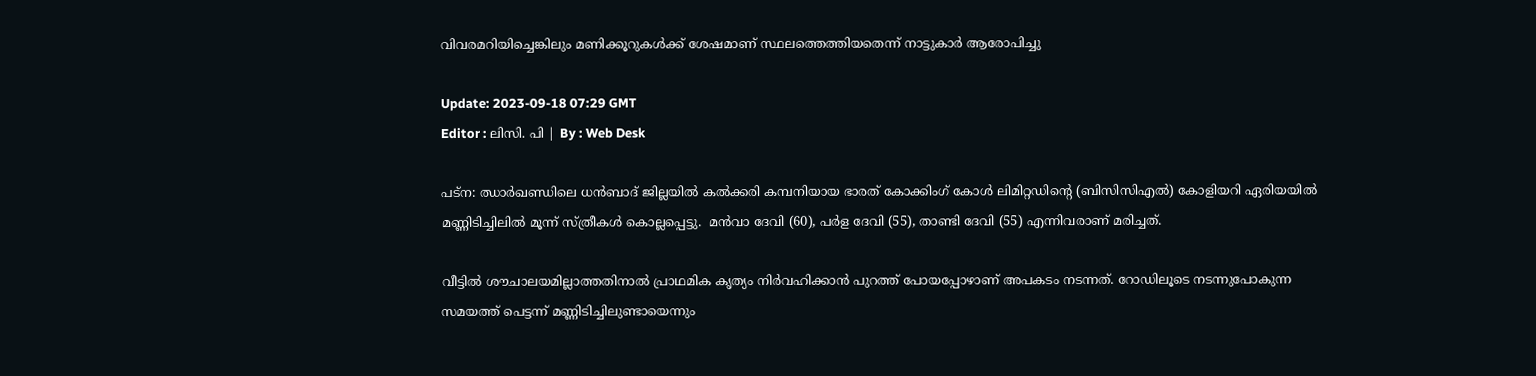വിവരമറിയിച്ചെങ്കിലും മണിക്കൂറുകൾക്ക് ശേഷമാണ് സ്ഥലത്തെത്തിയതെന്ന് നാട്ടുകാർ ആരോപിച്ചു

Update: 2023-09-18 07:29 GMT
Editor : ലിസി. പി | By : Web Desk

പട്ന: ഝാർഖണ്ഡിലെ ധൻബാദ് ജില്ലയിൽ കൽക്കരി കമ്പനിയായ ഭാരത് കോക്കിംഗ് കോൾ ലിമിറ്റഡിന്റെ (ബിസിസിഎൽ) കോളിയറി ഏരിയയിൽ മണ്ണിടിച്ചിലിൽ മൂന്ന് സ്ത്രീകൾ കൊല്ലപ്പെട്ടു.  മൻവാ ദേവി (60), പർള ദേവി (55), താണ്ടി ദേവി (55) എന്നിവരാണ് മരിച്ചത്.

വീട്ടിൽ ശൗചാലയമില്ലാത്തതിനാൽ പ്രാഥമിക കൃത്യം നിർവഹിക്കാൻ പുറത്ത് പോയപ്പോഴാണ് അപകടം നടന്നത്. റോഡിലൂടെ നടന്നുപോകുന്ന സമയത്ത് പെട്ടന്ന് മണ്ണിടിച്ചിലുണ്ടായെന്നും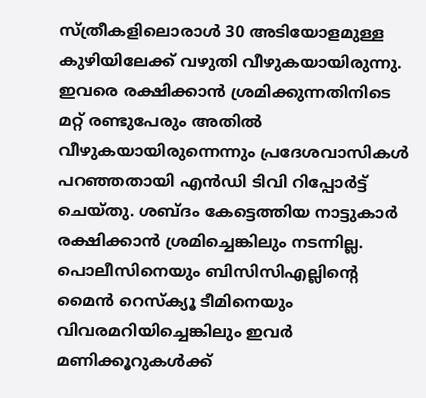സ്ത്രീകളിലൊരാൾ 30 അടിയോളമുള്ള കുഴിയിലേക്ക് വഴുതി വീഴുകയായിരുന്നു. ഇവരെ രക്ഷിക്കാൻ ശ്രമിക്കുന്നതിനിടെ മറ്റ് രണ്ടുപേരും അതിൽ വീഴുകയായിരുന്നെന്നും പ്രദേശവാസികൾ പറഞ്ഞതായി എന്‍ഡി ടിവി റിപ്പോര്‍ട്ട് ചെയ്തു. ശബ്ദം കേട്ടെത്തിയ നാട്ടുകാർ രക്ഷിക്കാൻ ശ്രമിച്ചെങ്കിലും നടന്നില്ല. പൊലീസിനെയും ബിസിസിഎല്ലിന്റെ മൈൻ റെസ്‌ക്യൂ ടീമിനെയും വിവരമറിയിച്ചെങ്കിലും ഇവർ മണിക്കൂറുകൾക്ക്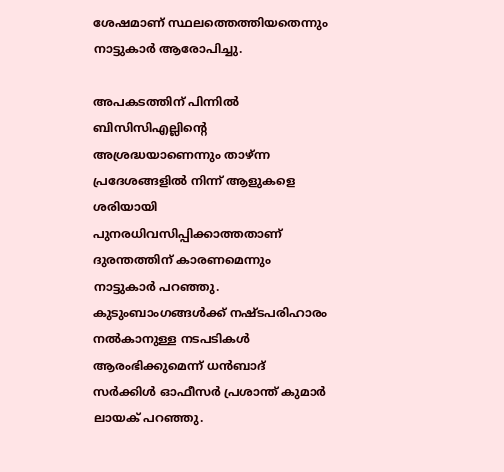ശേഷമാണ് സ്ഥലത്തെത്തിയതെന്നും നാട്ടുകാർ ആരോപിച്ചു.

അപകടത്തിന് പിന്നിൽ ബിസിസിഎല്ലിന്റെ അശ്രദ്ധയാണെന്നും താഴ്ന്ന പ്രദേശങ്ങളിൽ നിന്ന് ആളുകളെ ശരിയായി പുനരധിവസിപ്പിക്കാത്തതാണ് ദുരന്തത്തിന് കാരണമെന്നും നാട്ടുകാർ പറഞ്ഞു. കുടുംബാംഗങ്ങൾക്ക് നഷ്ടപരിഹാരം നൽകാനുള്ള നടപടികൾ ആരംഭിക്കുമെന്ന് ധൻബാദ് സർക്കിൾ ഓഫീസർ പ്രശാന്ത് കുമാർ ലായക് പറഞ്ഞു.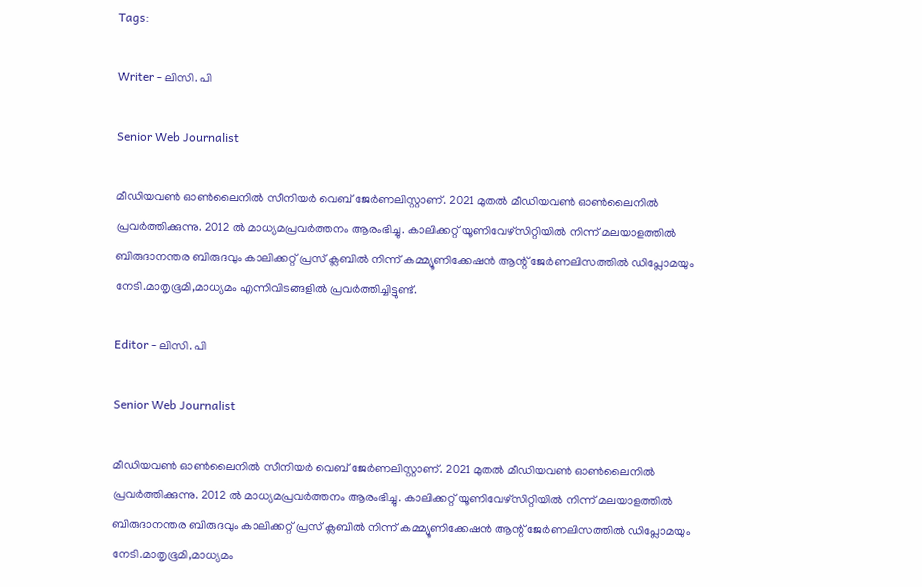Tags:

Writer - ലിസി. പി

Senior Web Journalist

മീഡിയവൺ ഓൺലൈനിൽ സീനിയർ വെബ് ജേർണലിസ്റ്റാണ്. 2021 മുതൽ മീഡിയവൺ ഓൺലൈനിൽ പ്രവർത്തിക്കുന്നു. 2012 ല്‍ മാധ്യമപ്രവര്‍ത്തനം ആരംഭിച്ചു. കാലിക്കറ്റ് യൂണിവേഴ്‌സിറ്റിയിൽ നിന്ന് മലയാളത്തിൽ ബിരുദാനന്തര ബിരുദവും കാലിക്കറ്റ് പ്രസ് ക്ലബിൽ നിന്ന് കമ്മ്യൂണിക്കേഷൻ ആന്റ് ജേർണലിസത്തിൽ ഡിപ്ലോമയും നേടി.മാതൃഭൂമി,മാധ്യമം എന്നിവിടങ്ങളിൽ പ്രവർത്തിച്ചിട്ടുണ്ട്.

Editor - ലിസി. പി

Senior Web Journalist

മീഡിയവൺ ഓൺലൈനിൽ സീനിയർ വെബ് ജേർണലിസ്റ്റാണ്. 2021 മുതൽ മീഡിയവൺ ഓൺലൈനിൽ പ്രവർത്തിക്കുന്നു. 2012 ല്‍ മാധ്യമപ്രവര്‍ത്തനം ആരംഭിച്ചു. കാലിക്കറ്റ് യൂണിവേഴ്‌സിറ്റിയിൽ നിന്ന് മലയാളത്തിൽ ബിരുദാനന്തര ബിരുദവും കാലിക്കറ്റ് പ്രസ് ക്ലബിൽ നിന്ന് കമ്മ്യൂണിക്കേഷൻ ആന്റ് ജേർണലിസത്തിൽ ഡിപ്ലോമയും നേടി.മാതൃഭൂമി,മാധ്യമം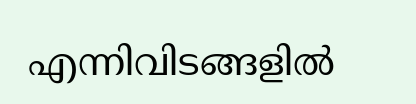എന്നിവിടങ്ങളിൽ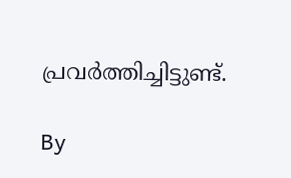പ്രവർത്തിച്ചിട്ടുണ്ട്.

By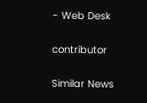- Web Desk

contributor

Similar News